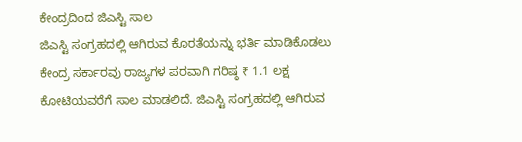ಕೇಂದ್ರದಿಂದ ಜಿಎಸ್ಟಿ ಸಾಲ
ಜಿಎಸ್ಟಿ ಸಂಗ್ರಹದಲ್ಲಿ ಆಗಿರುವ ಕೊರತೆಯನ್ನು ಭರ್ತಿ ಮಾಡಿಕೊಡಲು ಕೇಂದ್ರ ಸರ್ಕಾರವು ರಾಜ್ಯಗಳ ಪರವಾಗಿ ಗರಿಷ್ಠ ₹ 1.1 ಲಕ್ಷ ಕೋಟಿಯವರೆಗೆ ಸಾಲ ಮಾಡಲಿದೆ. ಜಿಎಸ್ಟಿ ಸಂಗ್ರಹದಲ್ಲಿ ಆಗಿರುವ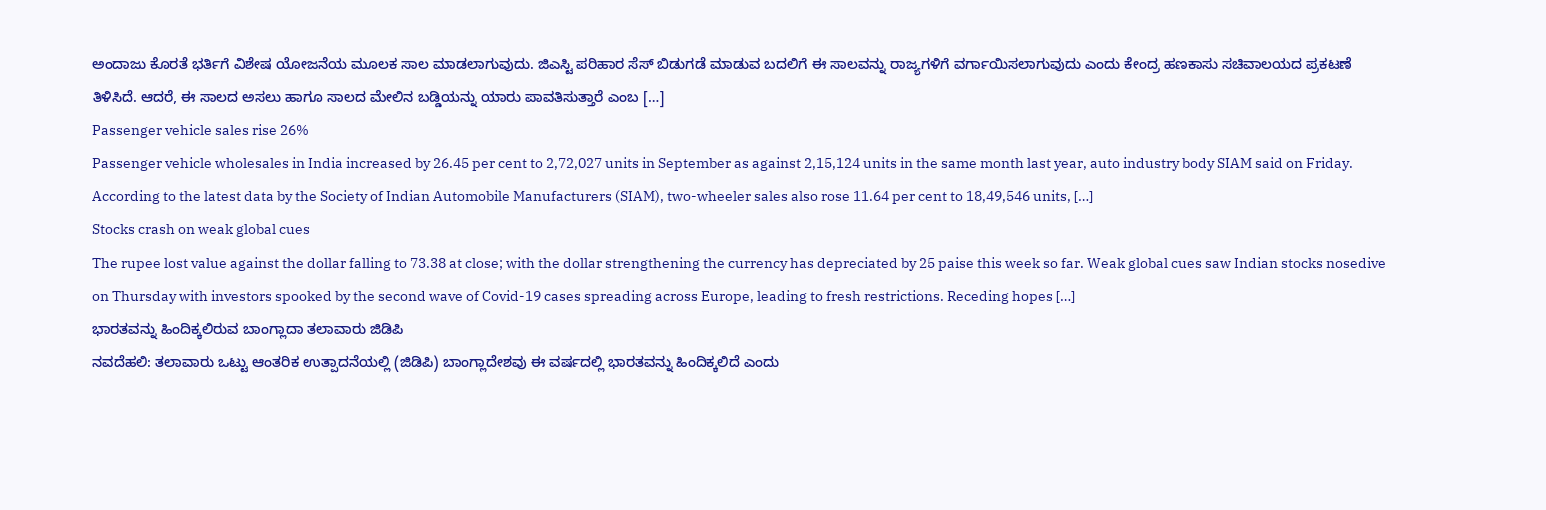ಅಂದಾಜು ಕೊರತೆ ಭರ್ತಿಗೆ ವಿಶೇಷ ಯೋಜನೆಯ ಮೂಲಕ ಸಾಲ ಮಾಡಲಾಗುವುದು. ಜಿಎಸ್ಟಿ ಪರಿಹಾರ ಸೆಸ್ ಬಿಡುಗಡೆ ಮಾಡುವ ಬದಲಿಗೆ ಈ ಸಾಲವನ್ನು ರಾಜ್ಯಗಳಿಗೆ ವರ್ಗಾಯಿಸಲಾಗುವುದು ಎಂದು ಕೇಂದ್ರ ಹಣಕಾಸು ಸಚಿವಾಲಯದ ಪ್ರಕಟಣೆ ತಿಳಿಸಿದೆ. ಆದರೆ, ಈ ಸಾಲದ ಅಸಲು ಹಾಗೂ ಸಾಲದ ಮೇಲಿನ ಬಡ್ಡಿಯನ್ನು ಯಾರು ಪಾವತಿಸುತ್ತಾರೆ ಎಂಬ […]
Passenger vehicle sales rise 26%
Passenger vehicle wholesales in India increased by 26.45 per cent to 2,72,027 units in September as against 2,15,124 units in the same month last year, auto industry body SIAM said on Friday. According to the latest data by the Society of Indian Automobile Manufacturers (SIAM), two-wheeler sales also rose 11.64 per cent to 18,49,546 units, […]
Stocks crash on weak global cues
The rupee lost value against the dollar falling to 73.38 at close; with the dollar strengthening the currency has depreciated by 25 paise this week so far. Weak global cues saw Indian stocks nosedive on Thursday with investors spooked by the second wave of Covid-19 cases spreading across Europe, leading to fresh restrictions. Receding hopes […]
ಭಾರತವನ್ನು ಹಿಂದಿಕ್ಕಲಿರುವ ಬಾಂಗ್ಲಾದಾ ತಲಾವಾರು ಜಿಡಿಪಿ
ನವದೆಹಲಿ: ತಲಾವಾರು ಒಟ್ಟು ಆಂತರಿಕ ಉತ್ಪಾದನೆಯಲ್ಲಿ (ಜಿಡಿಪಿ) ಬಾಂಗ್ಲಾದೇಶವು ಈ ವರ್ಷದಲ್ಲಿ ಭಾರತವನ್ನು ಹಿಂದಿಕ್ಕಲಿದೆ ಎಂದು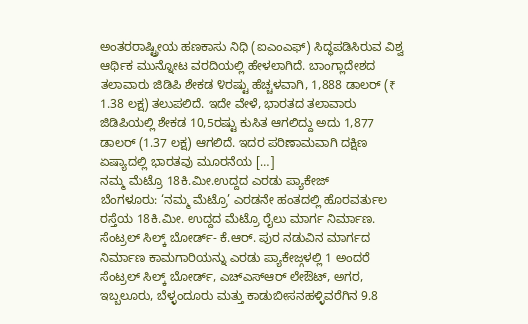ಅಂತರರಾಷ್ಟ್ರೀಯ ಹಣಕಾಸು ನಿಧಿ (ಐಎಂಎಫ್) ಸಿದ್ಧಪಡಿಸಿರುವ ವಿಶ್ವ ಆರ್ಥಿಕ ಮುನ್ನೋಟ ವರದಿಯಲ್ಲಿ ಹೇಳಲಾಗಿದೆ. ಬಾಂಗ್ಲಾದೇಶದ ತಲಾವಾರು ಜಿಡಿಪಿ ಶೇಕಡ ೪ರಷ್ಟು ಹೆಚ್ಚಳವಾಗಿ, 1,888 ಡಾಲರ್ (₹ 1.38 ಲಕ್ಷ) ತಲುಪಲಿದೆ. ಇದೇ ವೇಳೆ, ಭಾರತದ ತಲಾವಾರು ಜಿಡಿಪಿಯಲ್ಲಿ ಶೇಕಡ 10,5ರಷ್ಟು ಕುಸಿತ ಆಗಲಿದ್ದು ಅದು 1,877 ಡಾಲರ್ (1.37 ಲಕ್ಷ) ಆಗಲಿದೆ. ಇದರ ಪರಿಣಾಮವಾಗಿ ದಕ್ಷಿಣ ಏಷ್ಯಾದಲ್ಲಿ ಭಾರತವು ಮೂರನೆಯ […]
ನಮ್ಮ ಮೆಟ್ರೊ 18ಕಿ.ಮೀ.ಉದ್ದದ ಎರಡು ಪ್ಯಾಕೇಜ್
ಬೆಂಗಳೂರು: ‘ನಮ್ಮ ಮೆಟ್ರೊ’ ಎರಡನೇ ಹಂತದಲ್ಲಿ ಹೊರವರ್ತುಲ ರಸ್ತೆಯ 18ಕಿ.ಮೀ. ಉದ್ದದ ಮೆಟ್ರೊ ರೈಲು ಮಾರ್ಗ ನಿರ್ಮಾಣ. ಸೆಂಟ್ರಲ್ ಸಿಲ್ಕ್ ಬೋರ್ಡ್- ಕೆ.ಆರ್. ಪುರ ನಡುವಿನ ಮಾರ್ಗದ ನಿರ್ಮಾಣ ಕಾಮಗಾರಿಯನ್ನು ಎರಡು ಪ್ಯಾಕೇಜ್ಗಳಲ್ಲಿ 1 ಅಂದರೆ ಸೆಂಟ್ರಲ್ ಸಿಲ್ಕ್ ಬೋರ್ಡ್, ಎಚ್ಎಸ್ಆರ್ ಲೇಔಟ್, ಅಗರ, ಇಬ್ಬಲೂರು, ಬೆಳ್ಳಂದೂರು ಮತ್ತು ಕಾಡುಬೀಸನಹಳ್ಳಿವರೆಗಿನ 9.8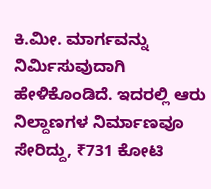ಕಿ.ಮೀ. ಮಾರ್ಗವನ್ನು ನಿರ್ಮಿಸುವುದಾಗಿ ಹೇಳಿಕೊಂಡಿದೆ. ಇದರಲ್ಲಿ ಆರು ನಿಲ್ದಾಣಗಳ ನಿರ್ಮಾಣವೂ ಸೇರಿದ್ದು, ₹731 ಕೋಟಿ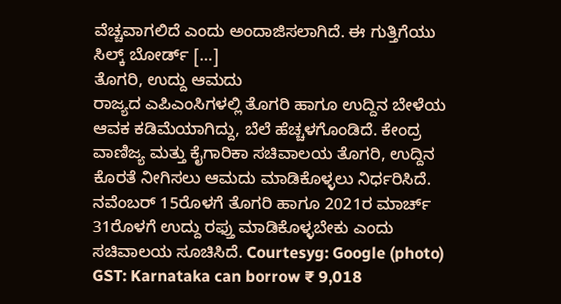ವೆಚ್ಚವಾಗಲಿದೆ ಎಂದು ಅಂದಾಜಿಸಲಾಗಿದೆ. ಈ ಗುತ್ತಿಗೆಯು ಸಿಲ್ಕ್ ಬೋರ್ಡ್ […]
ತೊಗರಿ, ಉದ್ದು ಆಮದು
ರಾಜ್ಯದ ಎಪಿಎಂಸಿಗಳಲ್ಲಿ ತೊಗರಿ ಹಾಗೂ ಉದ್ದಿನ ಬೇಳೆಯ ಆವಕ ಕಡಿಮೆಯಾಗಿದ್ದು, ಬೆಲೆ ಹೆಚ್ಚಳಗೊಂಡಿದೆ. ಕೇಂದ್ರ ವಾಣಿಜ್ಯ ಮತ್ತು ಕೈಗಾರಿಕಾ ಸಚಿವಾಲಯ ತೊಗರಿ, ಉದ್ದಿನ ಕೊರತೆ ನೀಗಿಸಲು ಆಮದು ಮಾಡಿಕೊಳ್ಳಲು ನಿರ್ಧರಿಸಿದೆ. ನವೆಂಬರ್ 15ರೊಳಗೆ ತೊಗರಿ ಹಾಗೂ 2021ರ ಮಾರ್ಚ್ 31ರೊಳಗೆ ಉದ್ದು ರಫ್ತು ಮಾಡಿಕೊಳ್ಳಬೇಕು ಎಂದು ಸಚಿವಾಲಯ ಸೂಚಿಸಿದೆ. Courtesyg: Google (photo)
GST: Karnataka can borrow ₹ 9,018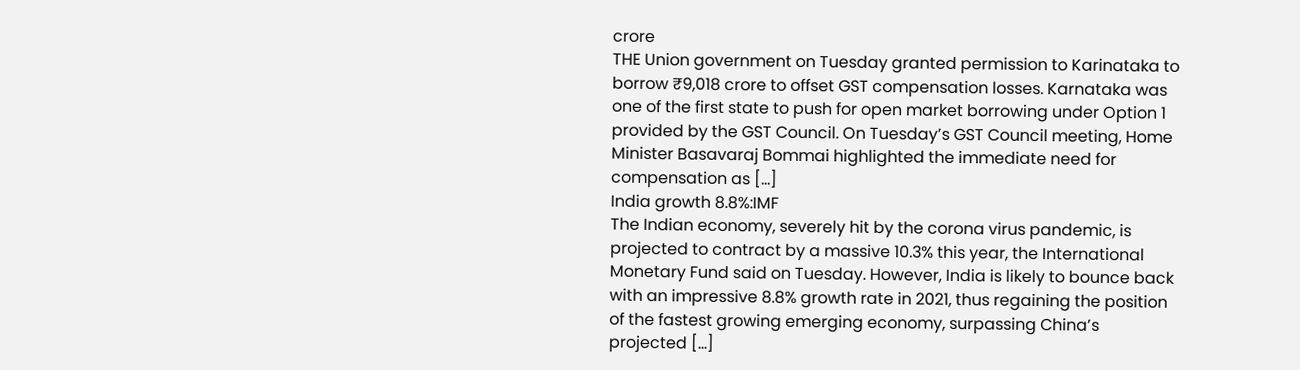crore
THE Union government on Tuesday granted permission to Karinataka to borrow ₹9,018 crore to offset GST compensation losses. Karnataka was one of the first state to push for open market borrowing under Option 1 provided by the GST Council. On Tuesday’s GST Council meeting, Home Minister Basavaraj Bommai highlighted the immediate need for compensation as […]
India growth 8.8%:IMF
The Indian economy, severely hit by the corona virus pandemic, is projected to contract by a massive 10.3% this year, the International Monetary Fund said on Tuesday. However, India is likely to bounce back with an impressive 8.8% growth rate in 2021, thus regaining the position of the fastest growing emerging economy, surpassing China’s projected […]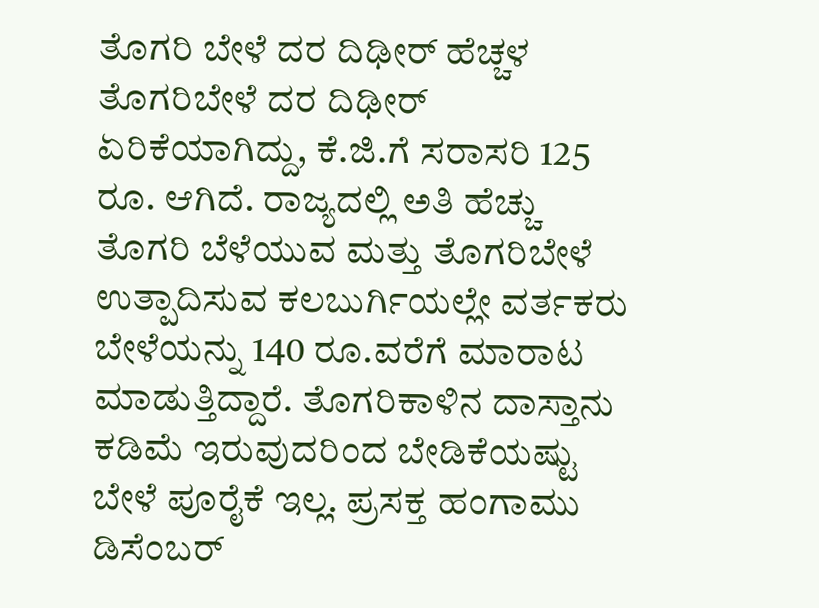ತೊಗರಿ ಬೇಳೆ ದರ ದಿಢೀರ್ ಹೆಚ್ಚಳ
ತೊಗರಿಬೇಳೆ ದರ ದಿಢೀರ್ ಏರಿಕೆಯಾಗಿದ್ದು, ಕೆ.ಜಿ.ಗೆ ಸರಾಸರಿ 125 ರೂ. ಆಗಿದೆ. ರಾಜ್ಯದಲ್ಲಿ ಅತಿ ಹೆಚ್ಚು ತೊಗರಿ ಬೆಳೆಯುವ ಮತ್ತು ತೊಗರಿಬೇಳೆ ಉತ್ಪಾದಿಸುವ ಕಲಬುರ್ಗಿಯಲ್ಲೇ ವರ್ತಕರು ಬೇಳೆಯನ್ನು 140 ರೂ.ವರೆಗೆ ಮಾರಾಟ ಮಾಡುತ್ತಿದ್ದಾರೆ. ತೊಗರಿಕಾಳಿನ ದಾಸ್ತಾನು ಕಡಿಮೆ ಇರುವುದರಿಂದ ಬೇಡಿಕೆಯಷ್ಟು ಬೇಳೆ ಪೂರೈಕೆ ಇಲ್ಲ. ಪ್ರಸಕ್ತ ಹಂಗಾಮು ಡಿಸೆಂಬರ್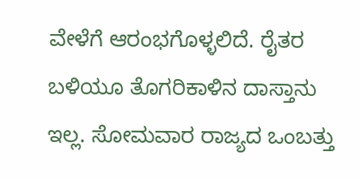ವೇಳೆಗೆ ಆರಂಭಗೊಳ್ಳಲಿದೆ. ರೈತರ ಬಳಿಯೂ ತೊಗರಿಕಾಳಿನ ದಾಸ್ತಾನು ಇಲ್ಲ. ಸೋಮವಾರ ರಾಜ್ಯದ ಒಂಬತ್ತು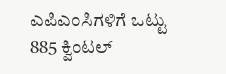ಎಪಿಎಂಸಿಗಳಿಗೆ ಒಟ್ಟು 885 ಕ್ವಿಂಟಲ್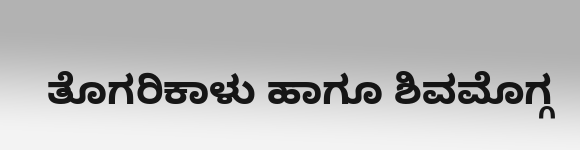ತೊಗರಿಕಾಳು ಹಾಗೂ ಶಿವಮೊಗ್ಗ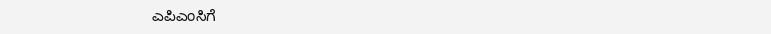ಎಪಿಎಂಸಿಗೆ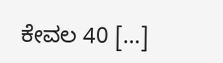ಕೇವಲ 40 […]